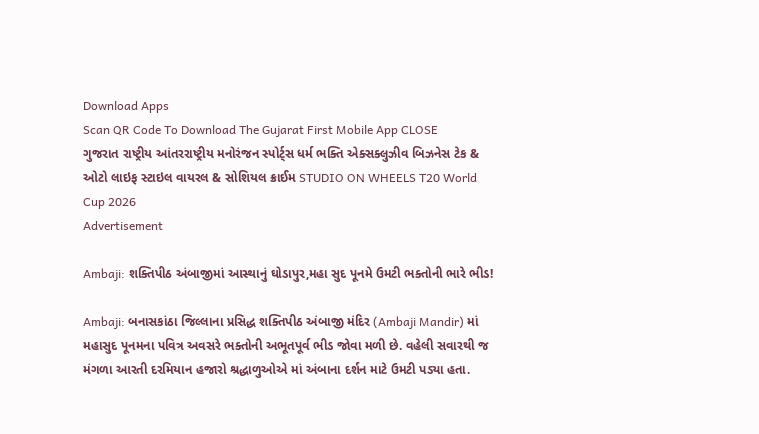Download Apps
Scan QR Code To Download The Gujarat First Mobile App CLOSE
ગુજરાત રાષ્ટ્રીય આંતરરાષ્ટ્રીય મનોરંજન સ્પોર્ટ્સ ધર્મ ભક્તિ એક્સક્લુઝીવ બિઝનેસ ટેક & ઓટો લાઇફ સ્ટાઇલ વાયરલ & સોશિયલ ક્રાઈમ STUDIO ON WHEELS T20 World Cup 2026
Advertisement

Ambaji: શક્તિપીઠ અંબાજીમાં આસ્થાનું ઘોડાપુર,મહા સુદ પૂનમે ઉમટી ભક્તોની ભારે ભીડ!

Ambaji: બનાસકાંઠા જિલ્લાના પ્રસિદ્ધ શક્તિપીઠ અંબાજી મંદિર (Ambaji Mandir) માં મહાસુદ પૂનમના પવિત્ર અવસરે ભક્તોની અભૂતપૂર્વ ભીડ જોવા મળી છે. વહેલી સવારથી જ મંગળા આરતી દરમિયાન હજારો શ્રદ્ધાળુઓએ માં અંબાના દર્શન માટે ઉમટી પડ્યા હતા.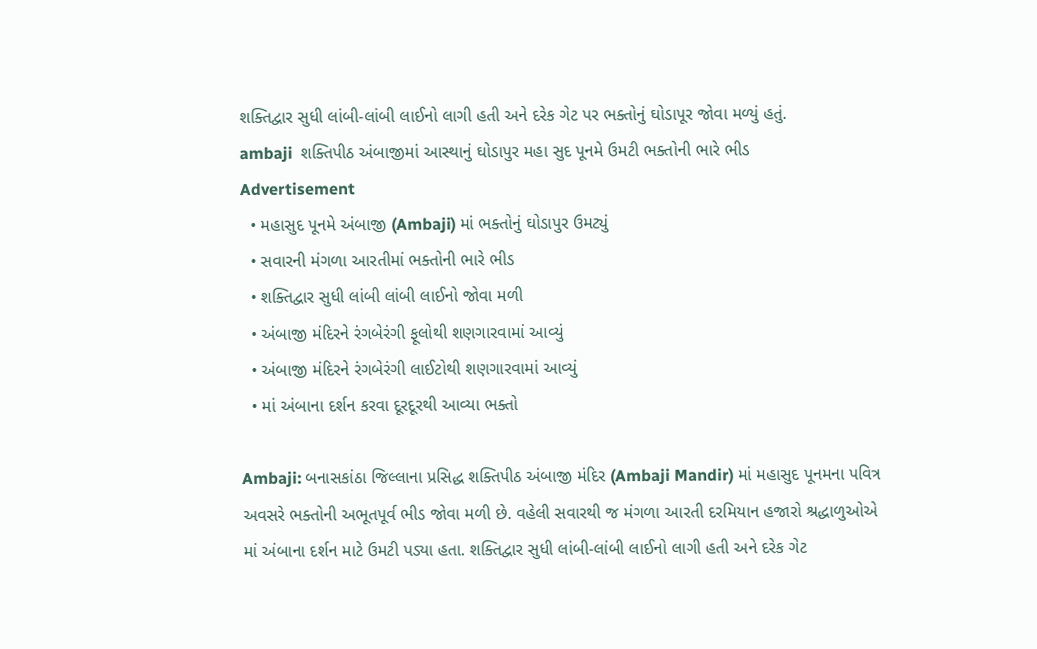શક્તિદ્વાર સુધી લાંબી-લાંબી લાઈનો લાગી હતી અને દરેક ગેટ પર ભક્તોનું ઘોડાપૂર જોવા મળ્યું હતું.
ambaji  શક્તિપીઠ અંબાજીમાં આસ્થાનું ઘોડાપુર મહા સુદ પૂનમે ઉમટી ભક્તોની ભારે ભીડ
Advertisement
  • મહાસુદ પૂનમે અંબાજી (Ambaji) માં ભક્તોનું ઘોડાપુર ઉમટ્યું
  • સવારની મંગળા આરતીમાં ભક્તોની ભારે ભીડ
  • શક્તિદ્વાર સુધી લાંબી લાંબી લાઈનો જોવા મળી
  • અંબાજી મંદિરને રંગબેરંગી ફૂલોથી શણગારવામાં આવ્યું
  • અંબાજી મંદિરને રંગબેરંગી લાઈટોથી શણગારવામાં આવ્યું
  • માં અંબાના દર્શન કરવા દૂરદૂરથી આવ્યા ભક્તો

Ambaji: બનાસકાંઠા જિલ્લાના પ્રસિદ્ધ શક્તિપીઠ અંબાજી મંદિર (Ambaji Mandir) માં મહાસુદ પૂનમના પવિત્ર અવસરે ભક્તોની અભૂતપૂર્વ ભીડ જોવા મળી છે. વહેલી સવારથી જ મંગળા આરતી દરમિયાન હજારો શ્રદ્ધાળુઓએ માં અંબાના દર્શન માટે ઉમટી પડ્યા હતા. શક્તિદ્વાર સુધી લાંબી-લાંબી લાઈનો લાગી હતી અને દરેક ગેટ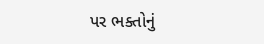પર ભક્તોનું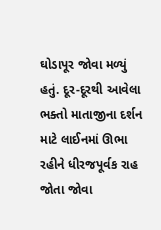ઘોડાપૂર જોવા મળ્યું હતું. દૂર-દૂરથી આવેલા ભક્તો માતાજીના દર્શન માટે લાઈનમાં ઊભા રહીને ધીરજપૂર્વક રાહ જોતા જોવા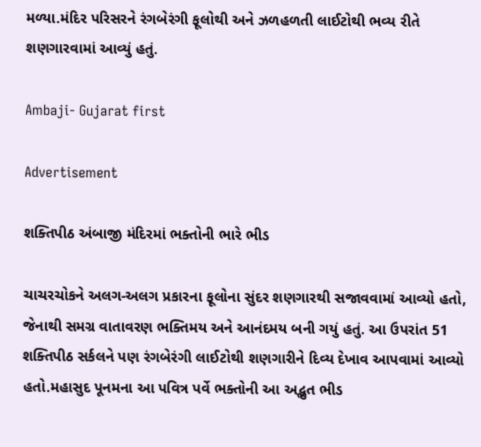મળ્યા.મંદિર પરિસરને રંગબેરંગી ફૂલોથી અને ઝળહળતી લાઈટોથી ભવ્ય રીતે શણગારવામાં આવ્યું હતું.

Ambaji- Gujarat first

Advertisement

શક્તિપીઠ અંબાજી મંદિરમાં ભક્તોની ભારે ભીડ

ચાચરચોકને અલગ-અલગ પ્રકારના ફૂલોના સુંદર શણગારથી સજાવવામાં આવ્યો હતો, જેનાથી સમગ્ર વાતાવરણ ભક્તિમય અને આનંદમય બની ગયું હતું. આ ઉપરાંત 51 શક્તિપીઠ સર્કલને પણ રંગબેરંગી લાઈટોથી શણગારીને દિવ્ય દેખાવ આપવામાં આવ્યો હતો.મહાસુદ પૂનમના આ પવિત્ર પર્વે ભક્તોની આ અદ્ભુત ભીડ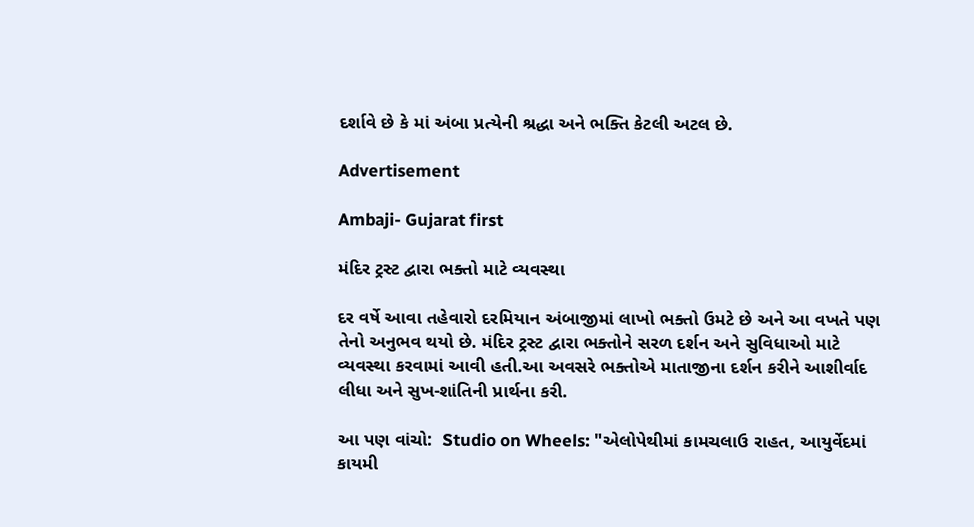દર્શાવે છે કે માં અંબા પ્રત્યેની શ્રદ્ધા અને ભક્તિ કેટલી અટલ છે.

Advertisement

Ambaji- Gujarat first

મંદિર ટ્રસ્ટ દ્વારા ભક્તો માટે વ્યવસ્થા

દર વર્ષે આવા તહેવારો દરમિયાન અંબાજીમાં લાખો ભક્તો ઉમટે છે અને આ વખતે પણ તેનો અનુભવ થયો છે. મંદિર ટ્રસ્ટ દ્વારા ભક્તોને સરળ દર્શન અને સુવિધાઓ માટે વ્યવસ્થા કરવામાં આવી હતી.આ અવસરે ભક્તોએ માતાજીના દર્શન કરીને આશીર્વાદ લીધા અને સુખ-શાંતિની પ્રાર્થના કરી.

આ પણ વાંચો:  Studio on Wheels: "એલોપેથીમાં કામચલાઉ રાહત, આયુર્વેદમાં કાયમી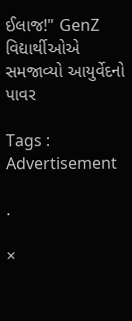ઈલાજ!" GenZ વિદ્યાર્થીઓએ સમજાવ્યો આયુર્વેદનો પાવર

Tags :
Advertisement

.

×